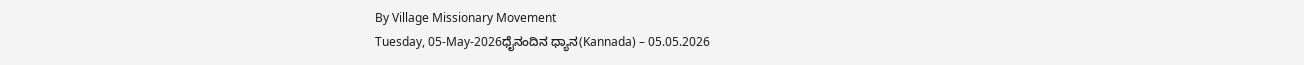By Village Missionary Movement
Tuesday, 05-May-2026ಧೈನಂದಿನ ಧ್ಯಾನ(Kannada) – 05.05.2026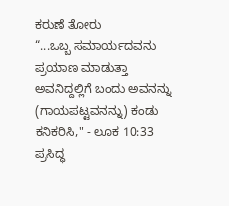ಕರುಣೆ ತೋರು
“...ಒಬ್ಬ ಸಮಾರ್ಯದವನು ಪ್ರಯಾಣ ಮಾಡುತ್ತಾ ಅವನಿದ್ದಲ್ಲಿಗೆ ಬಂದು ಅವನನ್ನು (ಗಾಯಪಟ್ಟವನನ್ನು) ಕಂಡು ಕನಿಕರಿಸಿ," - ಲೂಕ 10:33
ಪ್ರಸಿದ್ಧ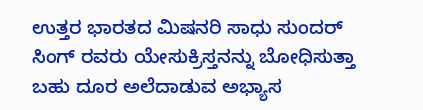ಉತ್ತರ ಭಾರತದ ಮಿಷನರಿ ಸಾಧು ಸುಂದರ್ ಸಿಂಗ್ ರವರು ಯೇಸುಕ್ರಿಸ್ತನನ್ನು ಬೋಧಿಸುತ್ತಾ ಬಹು ದೂರ ಅಲೆದಾಡುವ ಅಭ್ಯಾಸ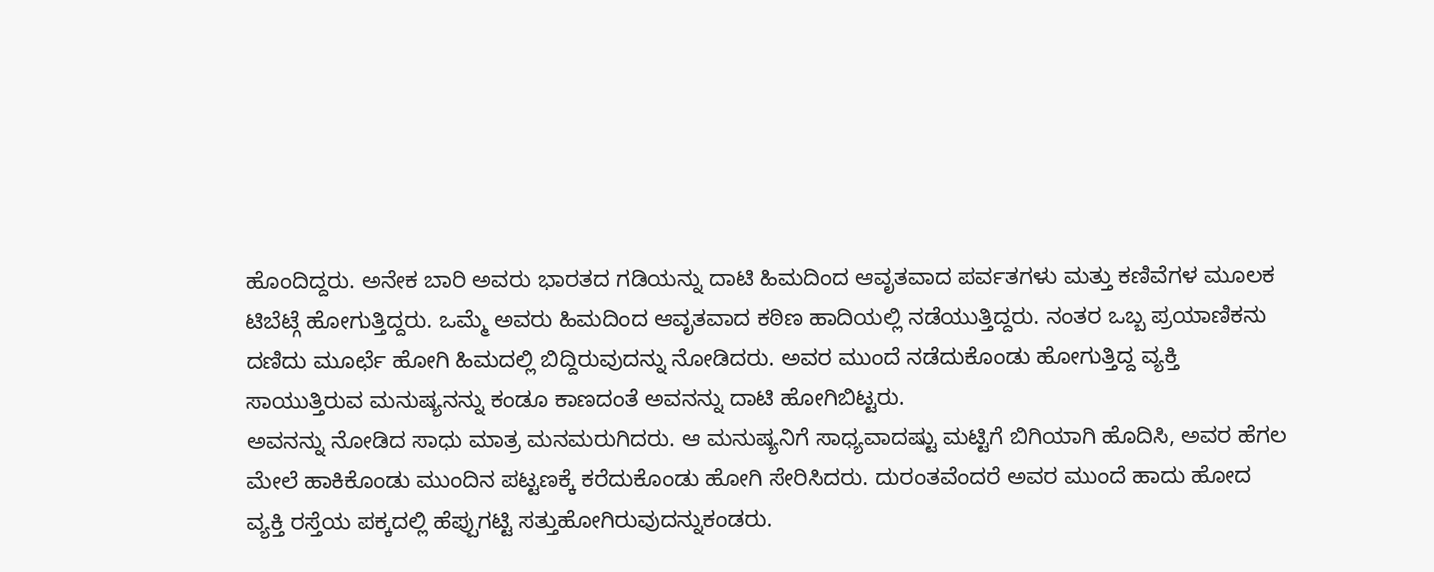ಹೊಂದಿದ್ದರು. ಅನೇಕ ಬಾರಿ ಅವರು ಭಾರತದ ಗಡಿಯನ್ನು ದಾಟಿ ಹಿಮದಿಂದ ಆವೃತವಾದ ಪರ್ವತಗಳು ಮತ್ತು ಕಣಿವೆಗಳ ಮೂಲಕ ಟಿಬೆಟ್ಗೆ ಹೋಗುತ್ತಿದ್ದರು. ಒಮ್ಮೆ ಅವರು ಹಿಮದಿಂದ ಆವೃತವಾದ ಕಠಿಣ ಹಾದಿಯಲ್ಲಿ ನಡೆಯುತ್ತಿದ್ದರು. ನಂತರ ಒಬ್ಬ ಪ್ರಯಾಣಿಕನು ದಣಿದು ಮೂರ್ಛೆ ಹೋಗಿ ಹಿಮದಲ್ಲಿ ಬಿದ್ದಿರುವುದನ್ನು ನೋಡಿದರು. ಅವರ ಮುಂದೆ ನಡೆದುಕೊಂಡು ಹೋಗುತ್ತಿದ್ದ ವ್ಯಕ್ತಿ ಸಾಯುತ್ತಿರುವ ಮನುಷ್ಯನನ್ನು ಕಂಡೂ ಕಾಣದಂತೆ ಅವನನ್ನು ದಾಟಿ ಹೋಗಿಬಿಟ್ಟರು.
ಅವನನ್ನು ನೋಡಿದ ಸಾಧು ಮಾತ್ರ ಮನಮರುಗಿದರು. ಆ ಮನುಷ್ಯನಿಗೆ ಸಾಧ್ಯವಾದಷ್ಟು ಮಟ್ಟಿಗೆ ಬಿಗಿಯಾಗಿ ಹೊದಿಸಿ, ಅವರ ಹೆಗಲ ಮೇಲೆ ಹಾಕಿಕೊಂಡು ಮುಂದಿನ ಪಟ್ಟಣಕ್ಕೆ ಕರೆದುಕೊಂಡು ಹೋಗಿ ಸೇರಿಸಿದರು. ದುರಂತವೆಂದರೆ ಅವರ ಮುಂದೆ ಹಾದು ಹೋದ ವ್ಯಕ್ತಿ ರಸ್ತೆಯ ಪಕ್ಕದಲ್ಲಿ ಹೆಪ್ಪುಗಟ್ಟಿ ಸತ್ತುಹೋಗಿರುವುದನ್ನುಕಂಡರು.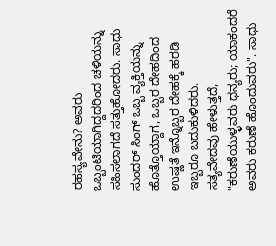ರಹಸ್ಯವೇನು? ಅವರು ಒಬ್ಬಂಟಿಯಾಗಿದ್ದದರಿಂದ ಚಳಿಯನ್ನು ಸಹಿಸಲಾಗದೆ ಸತ್ತುಹೋದರು. ಸಾಧು ಸುಂದರ್ ಸಿಂಗ್ ಒಬ್ಬ ವ್ಯಕ್ತಿಯನ್ನು ಹೊತ್ತೊಯ್ದಾಗ, ಒಬ್ಬರ ದೇಹದಿಂದ ಉಷ್ಣತೆ ಇನ್ನೊಬ್ಬರ ದೇಹಕ್ಕೆ ಹರಡಿ ಇಬ್ಬರೂ ಬದುಕುಳಿದರು.
ಸತ್ಯವೇದವು ಹೇಳುತ್ತದೆ, "ಕರುಣೆಯುಳ್ಳವರು ಧನ್ಯರು; ಯಾಕಂದರೆ ಅವರು ಕರುಣೆ ಹೊಂದುವರು". ಸಾಧು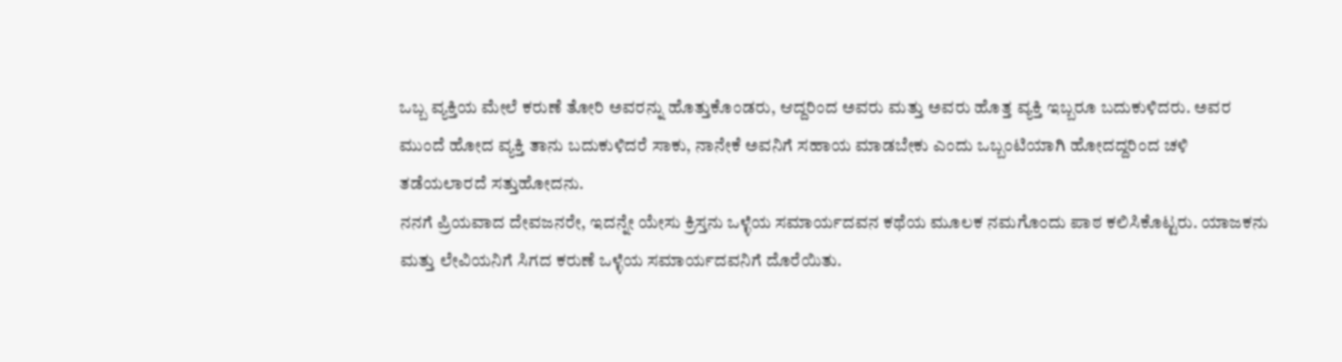ಒಬ್ಬ ವ್ಯಕ್ತಿಯ ಮೇಲೆ ಕರುಣೆ ತೋರಿ ಅವರನ್ನು ಹೊತ್ತುಕೊಂಡರು, ಆದ್ದರಿಂದ ಅವರು ಮತ್ತು ಅವರು ಹೊತ್ತ ವ್ಯಕ್ತಿ ಇಬ್ಬರೂ ಬದುಕುಳಿದರು. ಅವರ ಮುಂದೆ ಹೋದ ವ್ಯಕ್ತಿ ತಾನು ಬದುಕುಳಿದರೆ ಸಾಕು, ನಾನೇಕೆ ಅವನಿಗೆ ಸಹಾಯ ಮಾಡಬೇಕು ಎಂದು ಒಬ್ಬಂಟಿಯಾಗಿ ಹೋದದ್ದರಿಂದ ಚಳಿ ತಡೆಯಲಾರದೆ ಸತ್ತುಹೋದನು.
ನನಗೆ ಪ್ರಿಯವಾದ ದೇವಜನರೇ, ಇದನ್ನೇ ಯೇಸು ಕ್ರಿಸ್ತನು ಒಳ್ಳೆಯ ಸಮಾರ್ಯದವನ ಕಥೆಯ ಮೂಲಕ ನಮಗೊಂದು ಪಾಠ ಕಲಿಸಿಕೊಟ್ಟರು. ಯಾಜಕನು ಮತ್ತು ಲೇವಿಯನಿಗೆ ಸಿಗದ ಕರುಣೆ ಒಳ್ಳೆಯ ಸಮಾರ್ಯದವನಿಗೆ ದೊರೆಯಿತು.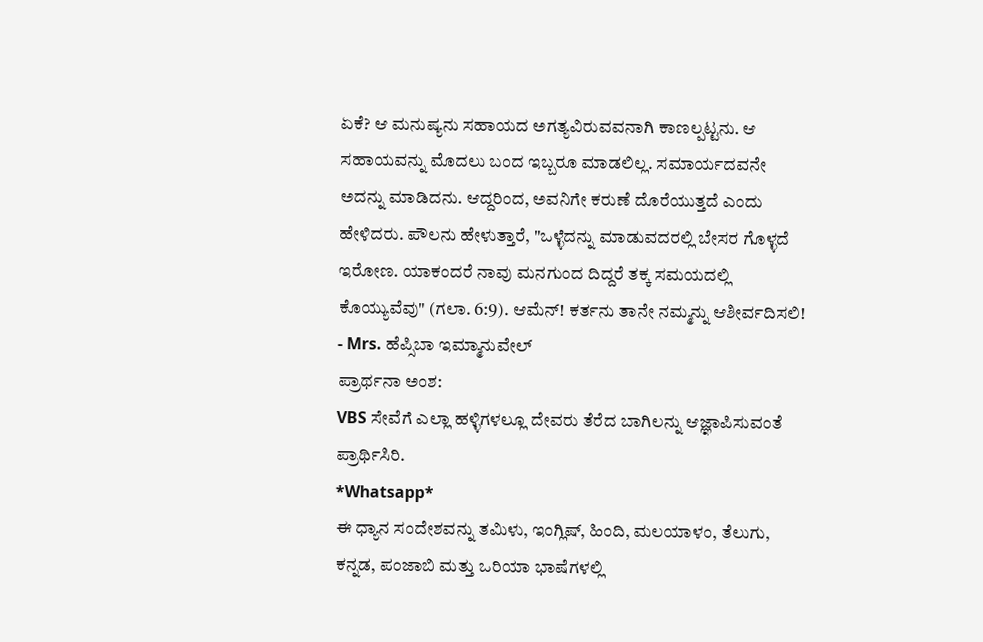ಏಕೆ? ಆ ಮನುಷ್ಯನು ಸಹಾಯದ ಅಗತ್ಯವಿರುವವನಾಗಿ ಕಾಣಲ್ಪಟ್ಟನು. ಆ ಸಹಾಯವನ್ನು ಮೊದಲು ಬಂದ ಇಬ್ಬರೂ ಮಾಡಲಿಲ್ಲ. ಸಮಾರ್ಯದವನೇ ಅದನ್ನು ಮಾಡಿದನು. ಆದ್ದರಿಂದ, ಅವನಿಗೇ ಕರುಣೆ ದೊರೆಯುತ್ತದೆ ಎಂದು ಹೇಳಿದರು. ಪೌಲನು ಹೇಳುತ್ತಾರೆ, "ಒಳ್ಳೆದನ್ನು ಮಾಡುವದರಲ್ಲಿ ಬೇಸರ ಗೊಳ್ಳದೆ ಇರೋಣ. ಯಾಕಂದರೆ ನಾವು ಮನಗುಂದ ದಿದ್ದರೆ ತಕ್ಕ ಸಮಯದಲ್ಲಿ ಕೊಯ್ಯುವೆವು" (ಗಲಾ. 6:9). ಆಮೆನ್! ಕರ್ತನು ತಾನೇ ನಮ್ಮನ್ನು ಆಶೀರ್ವದಿಸಲಿ!
- Mrs. ಹೆಪ್ಸಿಬಾ ಇಮ್ಮಾನುವೇಲ್
ಪ್ರಾರ್ಥನಾ ಅಂಶ:
VBS ಸೇವೆಗೆ ಎಲ್ಲಾ ಹಳ್ಳಿಗಳಲ್ಲೂ ದೇವರು ತೆರೆದ ಬಾಗಿಲನ್ನು ಆಜ್ಞಾಪಿಸುವಂತೆ ಪ್ರಾರ್ಥಿಸಿರಿ.
*Whatsapp*
ಈ ಧ್ಯಾನ ಸಂದೇಶವನ್ನು ತಮಿಳು, ಇಂಗ್ಲಿಷ್, ಹಿಂದಿ, ಮಲಯಾಳಂ, ತೆಲುಗು, ಕನ್ನಡ, ಪಂಜಾಬಿ ಮತ್ತು ಒರಿಯಾ ಭಾಷೆಗಳಲ್ಲಿ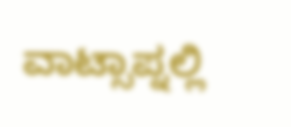ವಾಟ್ಸಾಪ್ನಲ್ಲಿ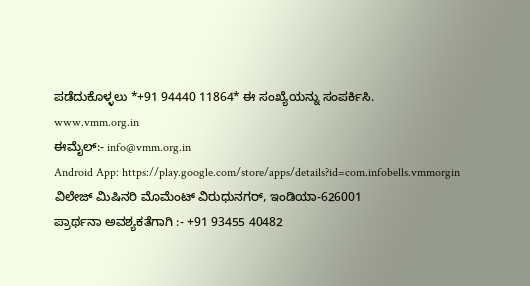ಪಡೆದುಕೊಳ್ಳಲು *+91 94440 11864* ಈ ಸಂಖ್ಯೆಯನ್ನು ಸಂಪರ್ಕಿಸಿ.
www.vmm.org.in
ಈಮೈಲ್:- info@vmm.org.in
Android App: https://play.google.com/store/apps/details?id=com.infobells.vmmorgin
ವಿಲೇಜ್ ಮಿಷಿನರಿ ಮೊಮೆಂಟ್ ವಿರುಧುನಗರ್, ಇಂಡಿಯಾ-626001
ಪ್ರಾರ್ಥನಾ ಅವಶ್ಯಕತೆಗಾಗಿ :- +91 93455 40482